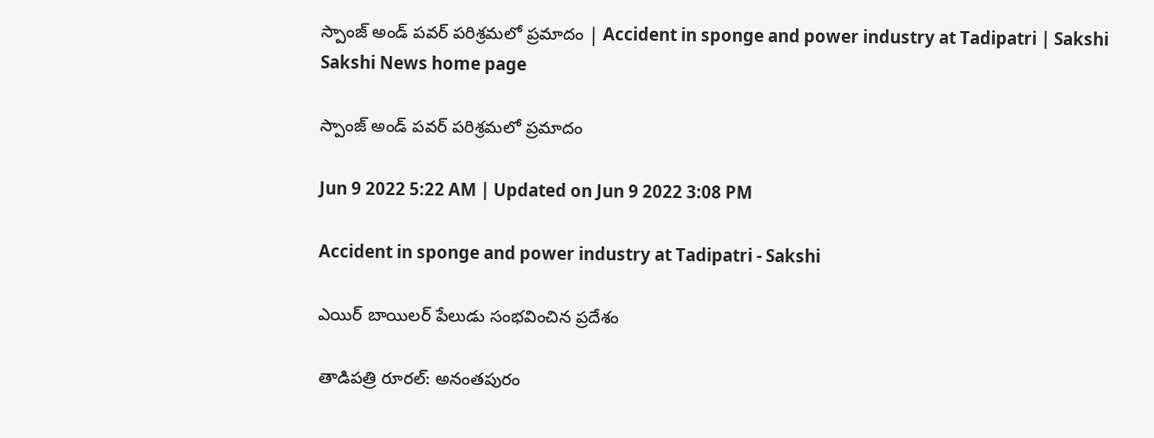స్పాంజ్‌ అండ్‌ పవర్‌ పరిశ్రమలో ప్రమాదం | Accident in sponge and power industry at Tadipatri | Sakshi
Sakshi News home page

స్పాంజ్‌ అండ్‌ పవర్‌ పరిశ్రమలో ప్రమాదం

Jun 9 2022 5:22 AM | Updated on Jun 9 2022 3:08 PM

Accident in sponge and power industry at Tadipatri - Sakshi

ఎయిర్‌ బాయిలర్‌ పేలుడు సంభవించిన ప్రదేశం

తాడిపత్రి రూరల్‌: అనంతపురం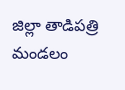జిల్లా తాడిపత్రి మండలం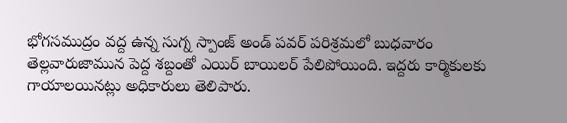భోగసముద్రం వద్ద ఉన్న సుగ్న స్పాంజ్‌ అండ్‌ పవర్‌ పరిశ్రమలో బుధవారం తెల్లవారుజామున పెద్ద శబ్దంతో ఎయిర్‌ బాయిలర్‌ పేలిపోయింది. ఇద్దరు కార్మికులకు గాయాలయినట్లు అధికారులు తెలిపారు.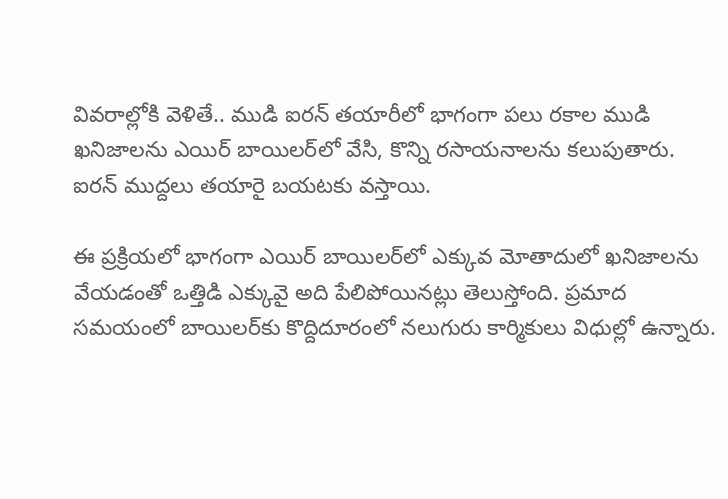వివరాల్లోకి వెళితే.. ముడి ఐరన్‌ తయారీలో భాగంగా పలు రకాల ముడి ఖనిజాలను ఎయిర్‌ బాయిలర్‌లో వేసి, కొన్ని రసాయనాలను కలుపుతారు. ఐరన్‌ ముద్దలు తయారై బయటకు వస్తాయి.

ఈ ప్రక్రియలో భాగంగా ఎయిర్‌ బాయిలర్‌లో ఎక్కువ మోతాదులో ఖనిజాలను వేయడంతో ఒత్తిడి ఎక్కువై అది పేలిపోయినట్లు తెలుస్తోంది. ప్రమాద సమయంలో బాయిలర్‌కు కొద్దిదూరంలో నలుగురు కార్మికులు విధుల్లో ఉన్నారు.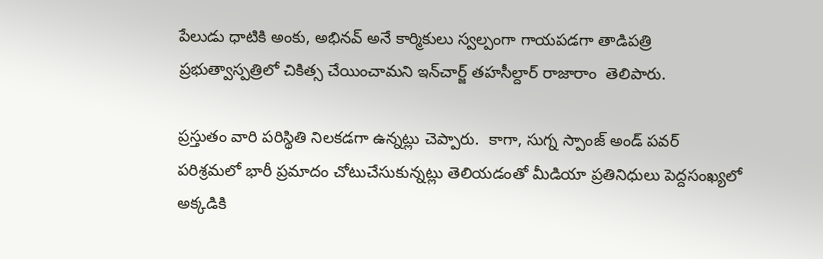పేలుడు ధాటికి అంకు, అభినవ్‌ అనే కార్మికులు స్వల్పంగా గాయపడగా తాడిపత్రి ప్రభుత్వాస్పత్రిలో చికిత్స చేయించామని ఇన్‌చార్జ్‌ తహసీల్దార్‌ రాజారాం  తెలిపారు.

ప్రస్తుతం వారి పరిస్థితి నిలకడగా ఉన్నట్లు చెప్పారు.  కాగా, సుగ్న స్పాంజ్‌ అండ్‌ పవర్‌ పరిశ్రమలో భారీ ప్రమాదం చోటుచేసుకున్నట్లు తెలియడంతో మీడియా ప్రతినిధులు పెద్దసంఖ్యలో అక్కడికి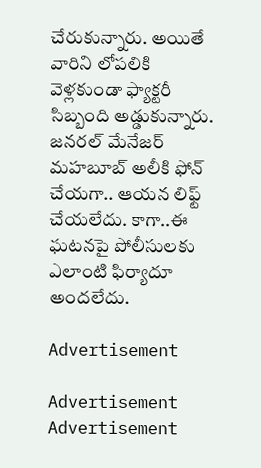చేరుకున్నారు. అయితే వారిని లోపలికి వెళ్లకుండా ఫ్యాక్టరీ సిబ్బంది అడ్డుకున్నారు. జనరల్‌ మేనేజర్‌ మహబూబ్‌ అలీకి ఫోన్‌ చేయగా.. ఆయన లిఫ్ట్‌ చేయలేదు. కాగా..ఈ ఘటనపై పోలీసులకు ఎలాంటి ఫిర్యాదూ అందలేదు.

Advertisement

Advertisement
Advertisement